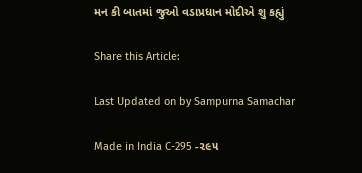મન કી બાતમાં જુઓ વડાપ્રધાન મોદીએ શુ કહ્યું

Share this Article:

Last Updated on by Sampurna Samachar

Made in India C-295 -૨૯૫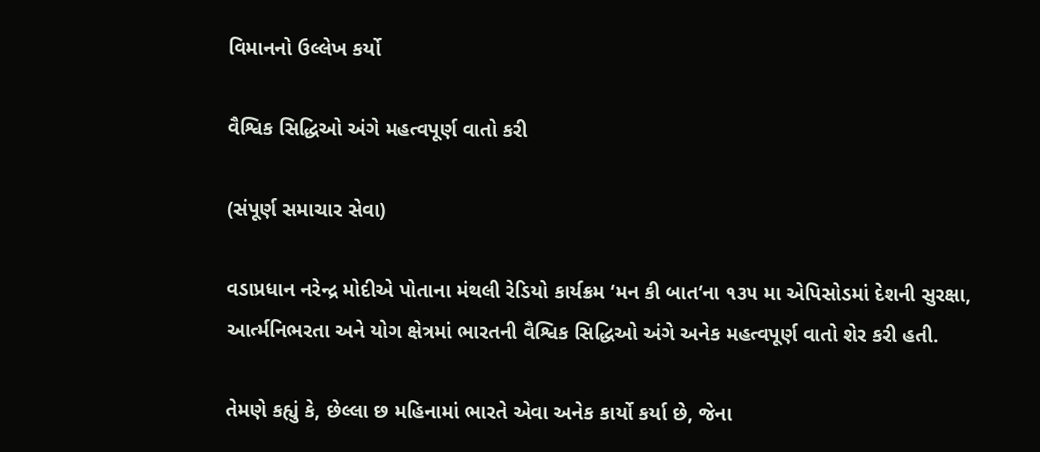વિમાનનો ઉલ્લેખ કર્યો

વૈશ્વિક સિદ્ધિઓ અંગે મહત્વપૂર્ણ વાતો કરી

(સંપૂર્ણ સમાચાર સેવા)

વડાપ્રધાન નરેન્દ્ર મોદીએ પોતાના મંથલી રેડિયો કાર્યક્રમ ‘મન કી બાત‘ના ૧૩૫ મા એપિસોડમાં દેશની સુરક્ષા, આર્ત્મનિભરતા અને યોગ ક્ષેત્રમાં ભારતની વૈશ્વિક સિદ્ધિઓ અંગે અનેક મહત્વપૂર્ણ વાતો શેર કરી હતી.

તેમણે કહ્યું કે, છેલ્લા છ મહિનામાં ભારતે એવા અનેક કાર્યો કર્યા છે, જેના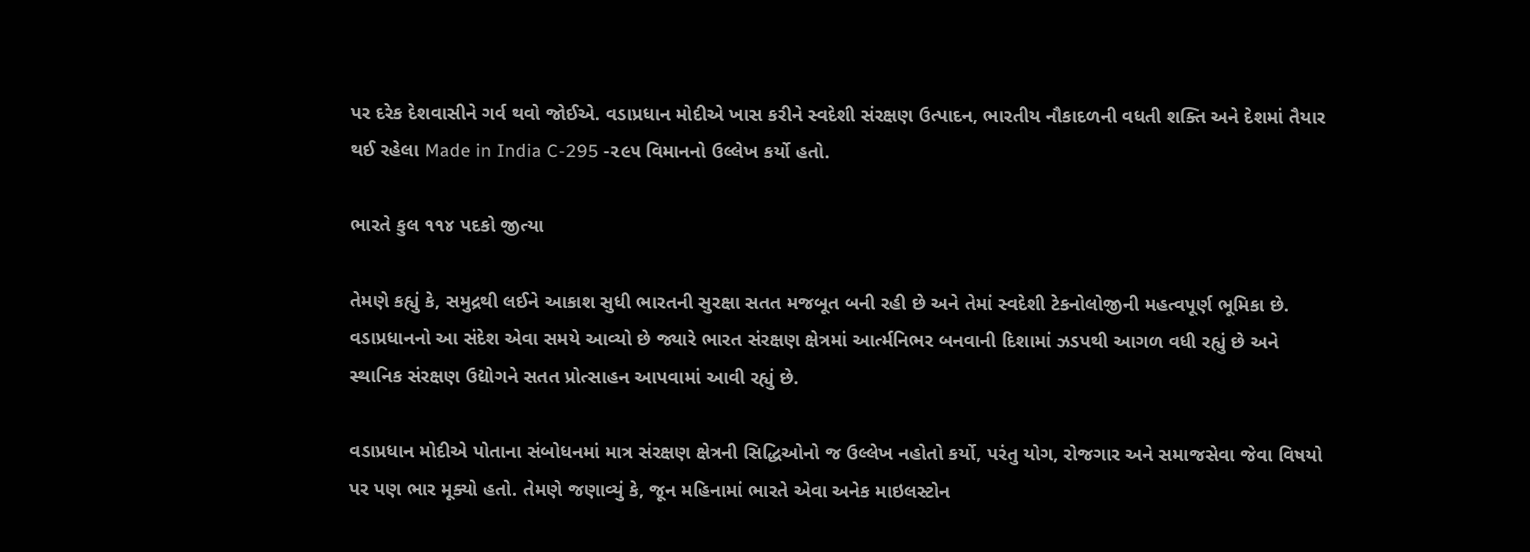પર દરેક દેશવાસીને ગર્વ થવો જોઈએ. વડાપ્રધાન મોદીએ ખાસ કરીને સ્વદેશી સંરક્ષણ ઉત્પાદન, ભારતીય નૌકાદળની વધતી શક્તિ અને દેશમાં તૈયાર થઈ રહેલા Made in India C-295 -૨૯૫ વિમાનનો ઉલ્લેખ કર્યો હતો.

ભારતે કુલ ૧૧૪ પદકો જીત્યા

તેમણે કહ્યું કે, સમુદ્રથી લઈને આકાશ સુધી ભારતની સુરક્ષા સતત મજબૂત બની રહી છે અને તેમાં સ્વદેશી ટેકનોલોજીની મહત્વપૂર્ણ ભૂમિકા છે. વડાપ્રધાનનો આ સંદેશ એવા સમયે આવ્યો છે જ્યારે ભારત સંરક્ષણ ક્ષેત્રમાં આર્ત્મનિભર બનવાની દિશામાં ઝડપથી આગળ વધી રહ્યું છે અને સ્થાનિક સંરક્ષણ ઉદ્યોગને સતત પ્રોત્સાહન આપવામાં આવી રહ્યું છે.

વડાપ્રધાન મોદીએ પોતાના સંબોધનમાં માત્ર સંરક્ષણ ક્ષેત્રની સિદ્ધિઓનો જ ઉલ્લેખ નહોતો કર્યો, પરંતુ યોગ, રોજગાર અને સમાજસેવા જેવા વિષયો પર પણ ભાર મૂક્યો હતો. તેમણે જણાવ્યું કે, જૂન મહિનામાં ભારતે એવા અનેક માઇલસ્ટોન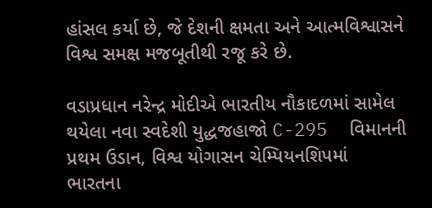હાંસલ કર્યા છે, જે દેશની ક્ષમતા અને આત્મવિશ્વાસને વિશ્વ સમક્ષ મજબૂતીથી રજૂ કરે છે.

વડાપ્રધાન નરેન્દ્ર મોદીએ ભારતીય નૌકાદળમાં સામેલ થયેલા નવા સ્વદેશી યુદ્ધજહાજો C-295  વિમાનની પ્રથમ ઉડાન, વિશ્વ યોગાસન ચેમ્પિયનશિપમાં ભારતના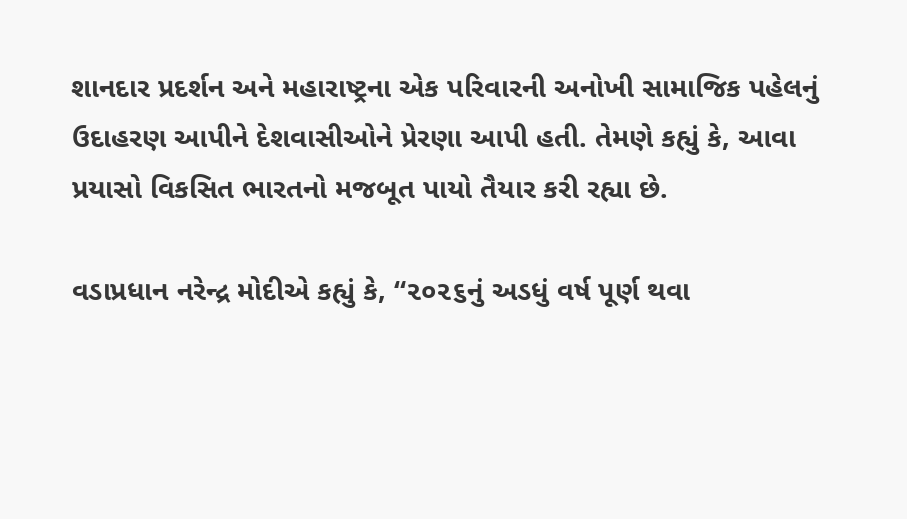શાનદાર પ્રદર્શન અને મહારાષ્ટ્રના એક પરિવારની અનોખી સામાજિક પહેલનું ઉદાહરણ આપીને દેશવાસીઓને પ્રેરણા આપી હતી. તેમણે કહ્યું કે, આવા પ્રયાસો વિકસિત ભારતનો મજબૂત પાયો તૈયાર કરી રહ્યા છે.

વડાપ્રધાન નરેન્દ્ર મોદીએ કહ્યું કે, “૨૦૨૬નું અડધું વર્ષ પૂર્ણ થવા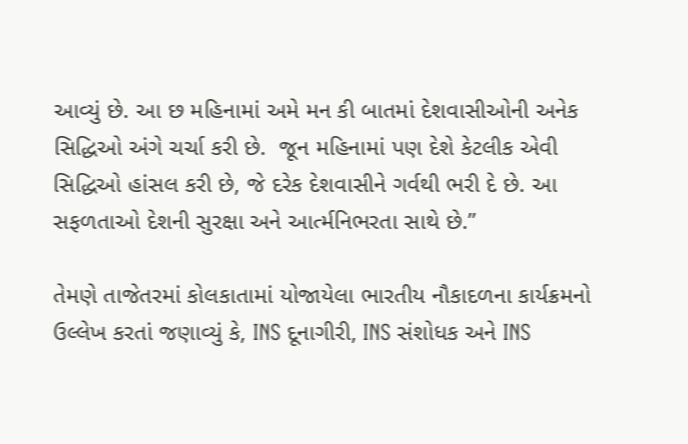આવ્યું છે. આ છ મહિનામાં અમે મન કી બાતમાં દેશવાસીઓની અનેક સિદ્ધિઓ અંગે ચર્ચા કરી છે.  જૂન મહિનામાં પણ દેશે કેટલીક એવી સિદ્ધિઓ હાંસલ કરી છે, જે દરેક દેશવાસીને ગર્વથી ભરી દે છે. આ સફળતાઓ દેશની સુરક્ષા અને આર્ત્મનિભરતા સાથે છે.”

તેમણે તાજેતરમાં કોલકાતામાં યોજાયેલા ભારતીય નૌકાદળના કાર્યક્રમનો ઉલ્લેખ કરતાં જણાવ્યું કે, INS દૂનાગીરી, INS સંશોધક અને INS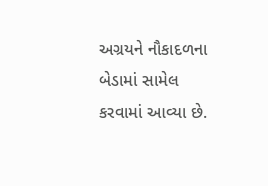અગ્રયને નૌકાદળના બેડામાં સામેલ કરવામાં આવ્યા છે.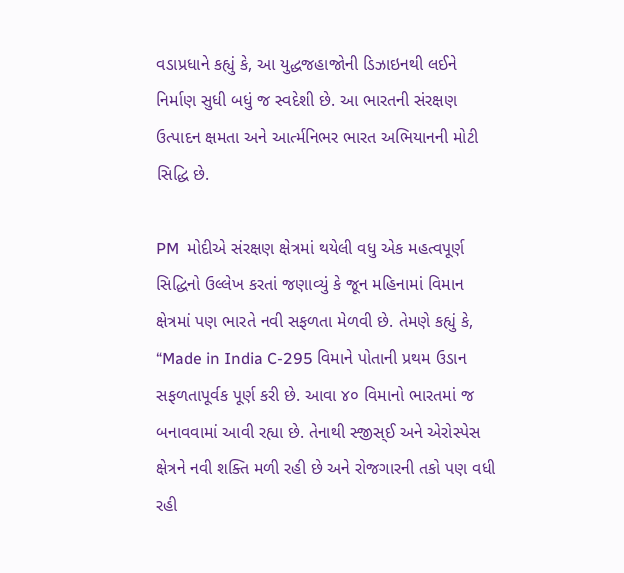વડાપ્રધાને કહ્યું કે, આ યુદ્ધજહાજોની ડિઝાઇનથી લઈને નિર્માણ સુધી બધું જ સ્વદેશી છે. આ ભારતની સંરક્ષણ ઉત્પાદન ક્ષમતા અને આર્ત્મનિભર ભારત અભિયાનની મોટી સિદ્ધિ છે.

PM  મોદીએ સંરક્ષણ ક્ષેત્રમાં થયેલી વધુ એક મહત્વપૂર્ણ સિદ્ધિનો ઉલ્લેખ કરતાં જણાવ્યું કે જૂન મહિનામાં વિમાન ક્ષેત્રમાં પણ ભારતે નવી સફળતા મેળવી છે. તેમણે કહ્યું કે, “Made in India C-295 વિમાને પોતાની પ્રથમ ઉડાન સફળતાપૂર્વક પૂર્ણ કરી છે. આવા ૪૦ વિમાનો ભારતમાં જ બનાવવામાં આવી રહ્યા છે. તેનાથી સ્જીસ્ઈ અને એરોસ્પેસ ક્ષેત્રને નવી શક્તિ મળી રહી છે અને રોજગારની તકો પણ વધી રહી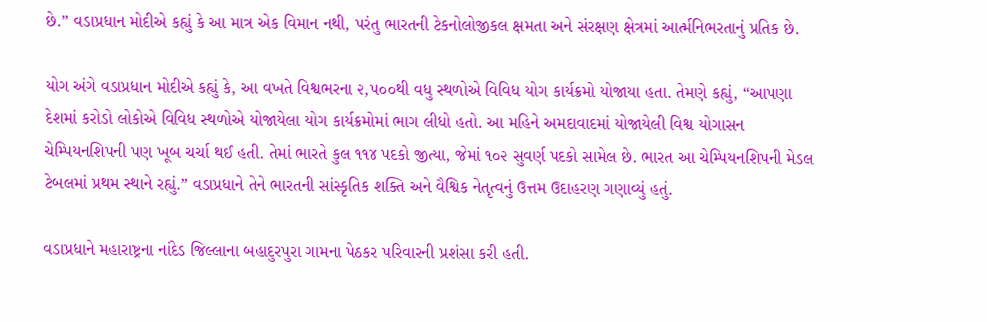છે.” વડાપ્રધાન મોદીએ કહ્યું કે આ માત્ર એક વિમાન નથી, પરંતુ ભારતની ટેકનોલોજીકલ ક્ષમતા અને સંરક્ષણ ક્ષેત્રમાં આર્ત્મનિભરતાનું પ્રતિક છે.

યોગ અંગે વડાપ્રધાન મોદીએ કહ્યું કે, આ વખતે વિશ્વભરના ૨,૫૦૦થી વધુ સ્થળોએ વિવિધ યોગ કાર્યક્રમો યોજાયા હતા. તેમણે કહ્યું, “આપણા દેશમાં કરોડો લોકોએ વિવિધ સ્થળોએ યોજાયેલા યોગ કાર્યક્રમોમાં ભાગ લીધો હતો. આ મહિને અમદાવાદમાં યોજાયેલી વિશ્વ યોગાસન ચેમ્પિયનશિપની પણ ખૂબ ચર્ચા થઈ હતી. તેમાં ભારતે કુલ ૧૧૪ પદકો જીત્યા, જેમાં ૧૦૨ સુવર્ણ પદકો સામેલ છે. ભારત આ ચેમ્પિયનશિપની મેડલ ટેબલમાં પ્રથમ સ્થાને રહ્યું.” વડાપ્રધાને તેને ભારતની સાંસ્કૃતિક શક્તિ અને વૈશ્વિક નેતૃત્વનું ઉત્તમ ઉદાહરણ ગણાવ્યું હતું.

વડાપ્રધાને મહારાષ્ટ્રના નાંદેડ જિલ્લાના બહાદુરપુરા ગામના પેઠકર પરિવારની પ્રશંસા કરી હતી.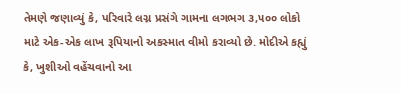તેમણે જણાવ્યું કે, પરિવારે લગ્ન પ્રસંગે ગામના લગભગ ૩,૫૦૦ લોકો માટે એક-એક લાખ રૂપિયાનો અકસ્માત વીમો કરાવ્યો છે. મોદીએ કહ્યું કે, ખુશીઓ વહેંચવાનો આ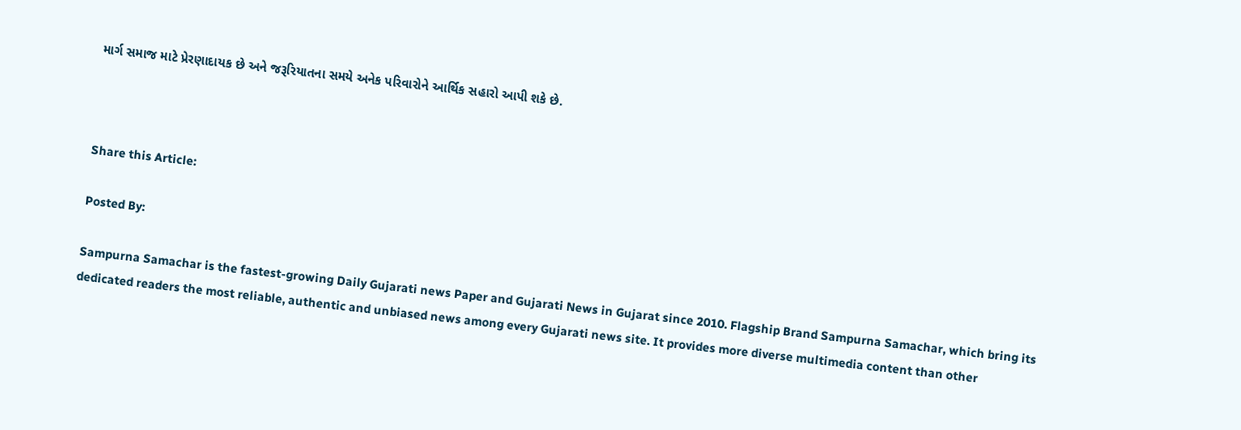માર્ગ સમાજ માટે પ્રેરણાદાયક છે અને જરૂરિયાતના સમયે અનેક પરિવારોને આર્થિક સહારો આપી શકે છે.



Share this Article:

Posted By:

Sampurna Samachar is the fastest-growing Daily Gujarati news Paper and Gujarati News in Gujarat since 2010. Flagship Brand Sampurna Samachar, which bring its dedicated readers the most reliable, authentic and unbiased news among every Gujarati news site. It provides more diverse multimedia content than other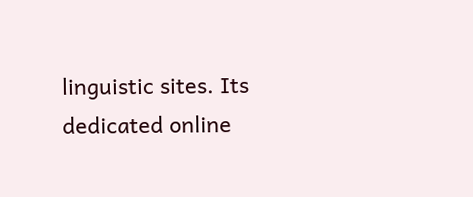linguistic sites. Its dedicated online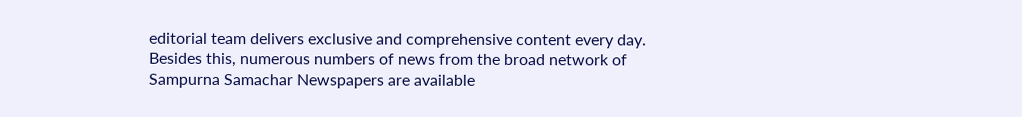editorial team delivers exclusive and comprehensive content every day. Besides this, numerous numbers of news from the broad network of Sampurna Samachar Newspapers are available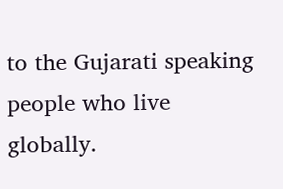to the Gujarati speaking people who live globally.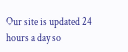Our site is updated 24 hours a day so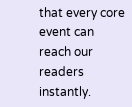that every core event can reach our readers instantly.